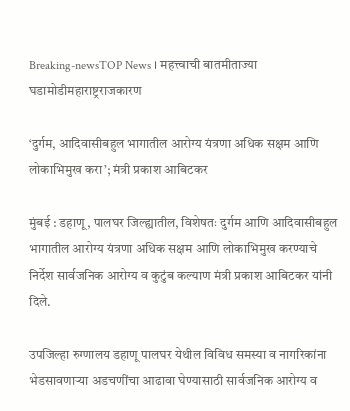Breaking-newsTOP News । महत्त्वाची बातमीताज्या घडामोडीमहाराष्ट्रराजकारण

‘दुर्गम, आदिवासीबहुल भागातील आरोग्य यंत्रणा अधिक सक्षम आणि लोकाभिमुख करा’; मंत्री प्रकाश आबिटकर

मुंबई : डहाणू, पालघर जिल्ह्यातील, विशेषतः दुर्गम आणि आदिवासीबहुल भागातील आरोग्य यंत्रणा अधिक सक्षम आणि लोकाभिमुख करण्याचे निर्देश सार्वजनिक आरोग्य व कुटुंब कल्याण मंत्री प्रकाश आबिटकर यांनी दिले.

उपजिल्हा रुग्णालय डहाणू पालघर येथील विविध समस्या व नागरिकांना भेडसावणाऱ्या अडचणींचा आढावा घेण्यासाठी सार्वजनिक आरोग्य व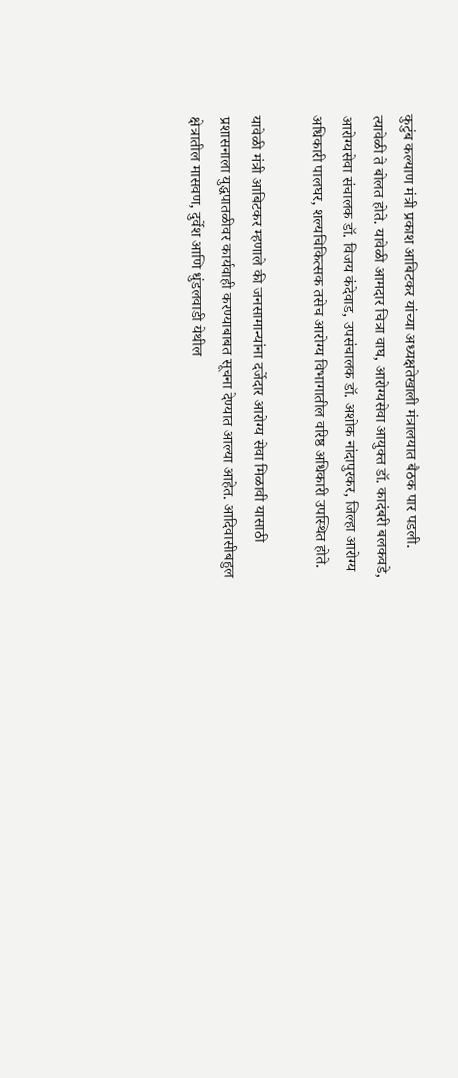कुटुंब कल्याण मंत्री प्रकाश आबिटकर यांच्या अध्यक्षतेखाली मंत्रालयात बैठक पार पडली. त्यावेळी ते बोलत होते. यावेळी आमदार चित्रा वाघ, आरोग्यसेवा आयुक्त डॉ. कादंबरी बलकवडे, आरोग्यसेवा संचालक डॉ. विजय कंदेवाड, उपसंचालक डॉ. अशोक नांदापुरकर, जिल्हा आरोग्य अधिकारी पालघर, शल्यचिकित्सक तसेच आरोग्य विभागातील वरिष्ठ अधिकारी उपस्थित होते.

यावेळी मंत्री आबिटकर म्हणाले की जनसामान्यांना दर्जेदार आरोग्य सेवा मिळावी यासाठी प्रशासनाला युद्धपातळीवर कार्यवाही करण्याबाबत सूचना देण्यात आल्या आहेत. आदिवासीबहुल क्षेत्रातील मासवण, दुर्वेश आणि धुंडलवाडी येथील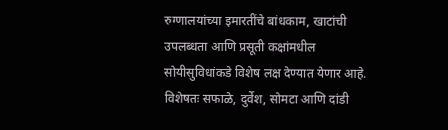रुग्णालयांच्या इमारतींचे बांधकाम, खाटांची उपलब्धता आणि प्रसूती कक्षांमधील सोयीसुविधांकडे विशेष लक्ष देण्यात येणार आहे. विशेषतः सफाळे, दुर्वेश, सोमटा आणि दांडी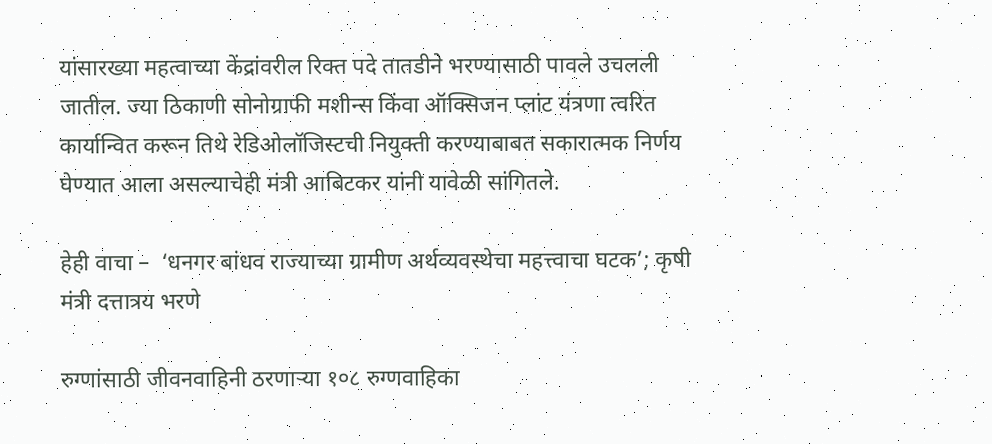यांसारख्या महत्वाच्या केंद्रांवरील रिक्त पदे तातडीने भरण्यासाठी पावले उचलली जातील. ज्या ठिकाणी सोनोग्राफी मशीन्स किंवा ऑक्सिजन प्लांट यंत्रणा त्वरित कार्यान्वित करून तिथे रेडिओलॉजिस्टची नियुक्ती करण्याबाबत सकारात्मक निर्णय घेण्यात आला असल्याचेही मंत्री आबिटकर यांनी यावेळी सांगितले.

हेही वाचा –  ‘धनगर बांधव राज्याच्या ग्रामीण अर्थव्यवस्थेचा महत्त्वाचा घटक’; कृषी मंत्री दत्तात्रय भरणे

रुग्णांसाठी जीवनवाहिनी ठरणाऱ्या १०८ रुग्णवाहिका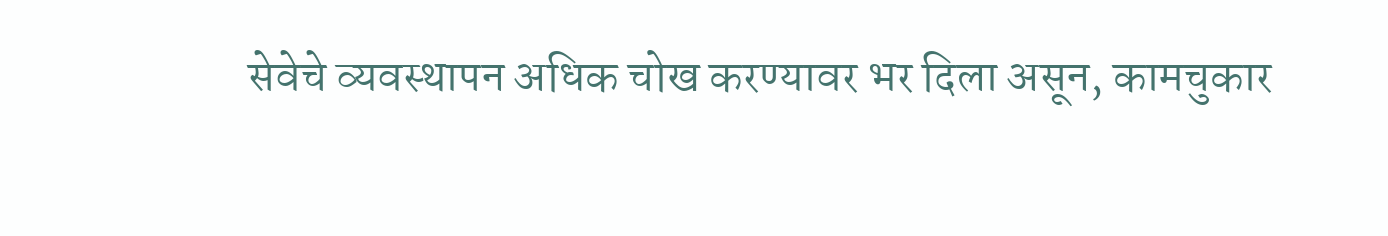सेवेचे व्यवस्थापन अधिक चोख करण्यावर भर दिला असून, कामचुकार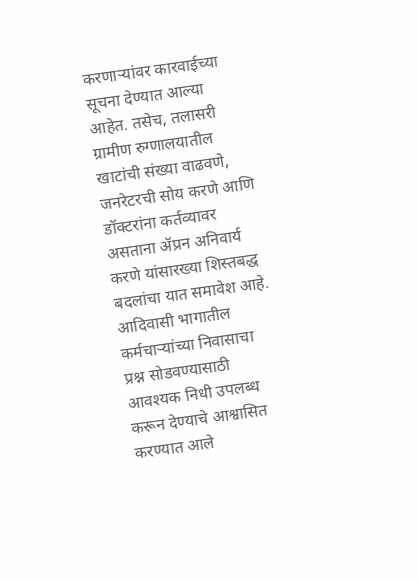करणाऱ्यांवर कारवाईच्या सूचना देण्यात आल्या आहेत. तसेच, तलासरी ग्रामीण रुग्णालयातील खाटांची संख्या वाढवणे, जनरेटरची सोय करणे आणि डॉक्टरांना कर्तव्यावर असताना ॲप्रन अनिवार्य करणे यांसारख्या शिस्तबद्ध बदलांचा यात समावेश आहे. आदिवासी भागातील कर्मचाऱ्यांच्या निवासाचा प्रश्न सोडवण्यासाठी आवश्यक निधी उपलब्ध करून देण्याचे आश्वासित करण्यात आले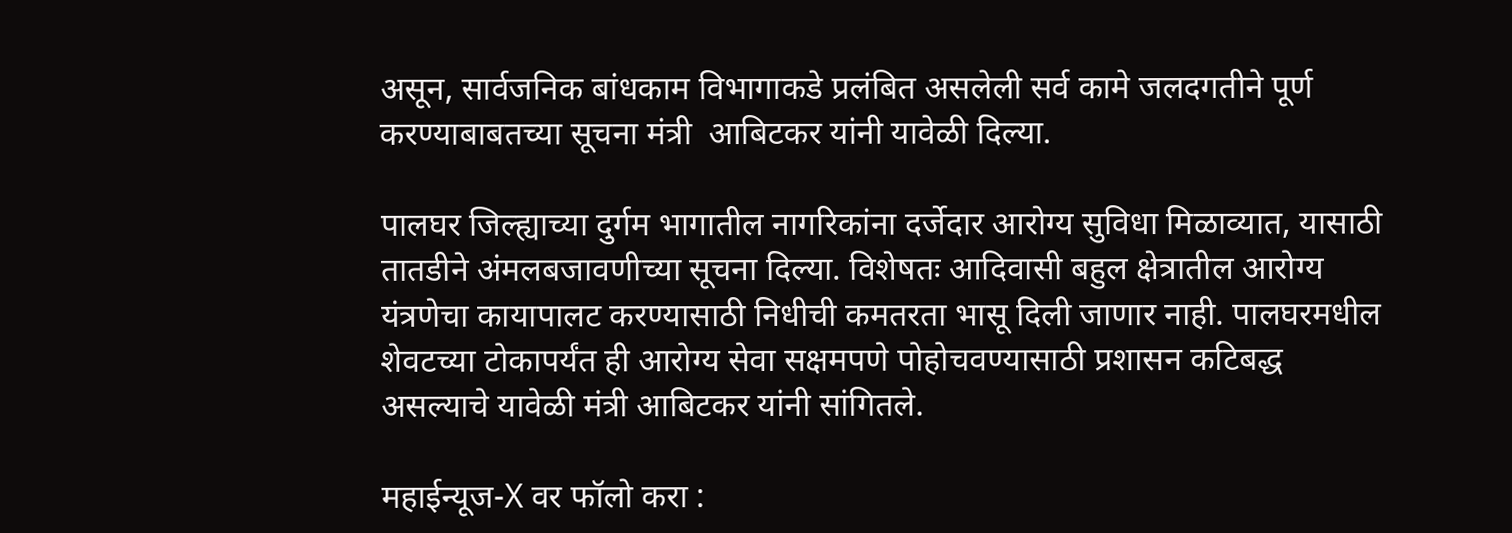असून, सार्वजनिक बांधकाम विभागाकडे प्रलंबित असलेली सर्व कामे जलदगतीने पूर्ण करण्याबाबतच्या सूचना मंत्री  आबिटकर यांनी यावेळी दिल्या.

पालघर जिल्ह्याच्या दुर्गम भागातील नागरिकांना दर्जेदार आरोग्य सुविधा मिळाव्यात, यासाठी तातडीने अंमलबजावणीच्या सूचना दिल्या. विशेषतः आदिवासी बहुल क्षेत्रातील आरोग्य यंत्रणेचा कायापालट करण्यासाठी निधीची कमतरता भासू दिली जाणार नाही. पालघरमधील शेवटच्या टोकापर्यंत ही आरोग्य सेवा सक्षमपणे पोहोचवण्यासाठी प्रशासन कटिबद्ध असल्याचे यावेळी मंत्री आबिटकर यांनी सांगितले.

महाईन्यूज-X वर फॉलो करा :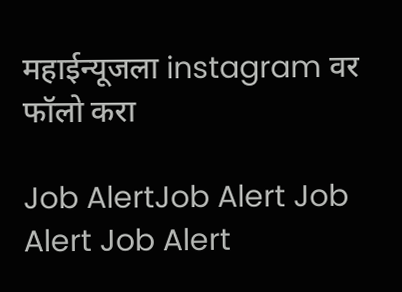महाईन्यूजला instagram वर फॉलो करा

Job AlertJob Alert Job Alert Job Alert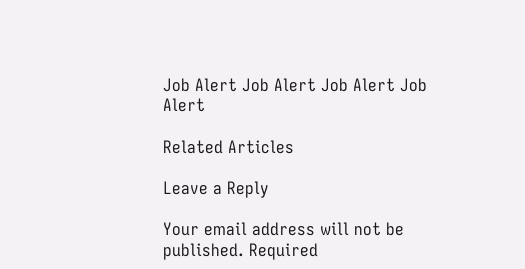Job Alert Job Alert Job Alert Job Alert

Related Articles

Leave a Reply

Your email address will not be published. Required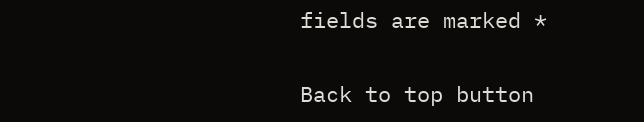fields are marked *

Back to top button